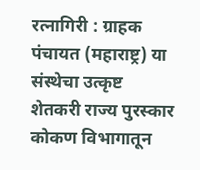रत्नागिरी : ग्राहक पंचायत (महाराष्ट्र) या संस्थेचा उत्कृष्ट शेतकरी राज्य पुरस्कार कोकण विभागातून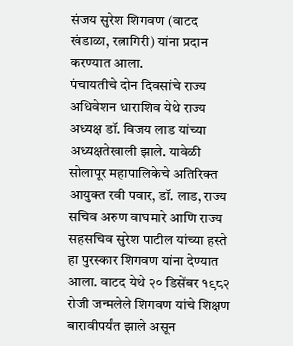संजय सुरेश शिगवण (वाटद खंडाळा, रत्नागिरी) यांना प्रदान करण्यात आला.
पंचायतीचे दोन दिवसांचे राज्य अधिवेशन धाराशिव येथे राज्य अध्यक्ष डॉ. विजय लाड यांच्या अध्यक्षतेखाली झाले. यावेळी सोलापूर महापालिकेचे अतिरिक्त आयुक्त रवी पवार, डॉ. लाड, राज्य सचिव अरुण वाघमारे आणि राज्य सहसचिव सुरेश पाटील यांच्या हस्ते हा पुरस्कार शिगवण यांना देण्यात आला. वाटद येथे २० डिसेंबर १९८२ रोजी जन्मलेले शिगवण यांचे शिक्षण बारावीपर्यंत झाले असून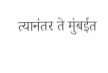त्यानंतर ते मुंबईत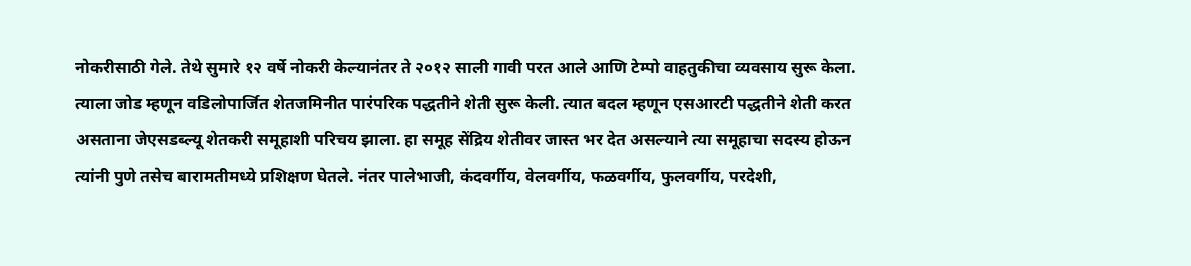नोकरीसाठी गेले. तेथे सुमारे १२ वर्षे नोकरी केल्यानंतर ते २०१२ साली गावी परत आले आणि टेम्पो वाहतुकीचा व्यवसाय सुरू केला. त्याला जोड म्हणून वडिलोपार्जित शेतजमिनीत पारंपरिक पद्धतीने शेती सुरू केली. त्यात बदल म्हणून एसआरटी पद्धतीने शेती करत असताना जेएसडब्ल्यू शेतकरी समूहाशी परिचय झाला. हा समूह सेंद्रिय शेतीवर जास्त भर देत असल्याने त्या समूहाचा सदस्य होऊन त्यांनी पुणे तसेच बारामतीमध्ये प्रशिक्षण घेतले. नंतर पालेभाजी, कंदवर्गीय, वेलवर्गीय, फळवर्गीय, फुलवर्गीय, परदेशी,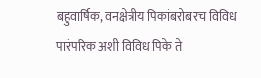बहुवार्षिक, वनक्षेत्रीय पिकांबरोबरच विविध पारंपरिक अशी विविध पिके ते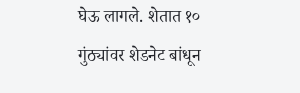घेऊ लागले. शेतात १० गुंठ्यांवर शेडनेट बांधून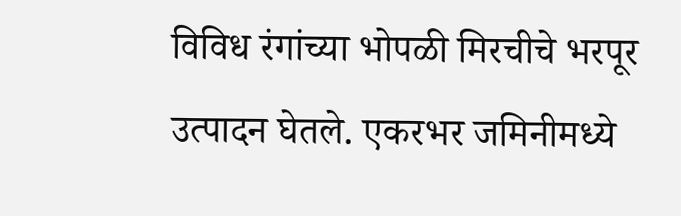विविध रंगांच्या भोपळी मिरचीचे भरपूर उत्पादन घेतले. एकरभर जमिनीमध्ये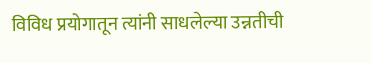विविध प्रयोगातून त्यांनी साधलेल्या उन्नतीची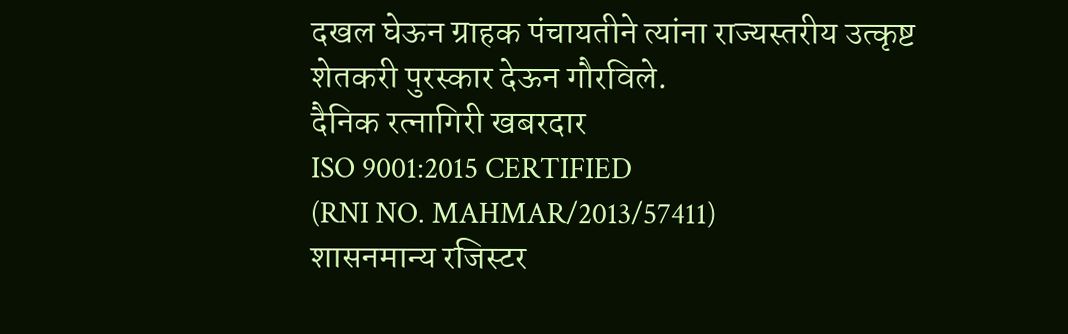दखल घेऊन ग्राहक पंचायतीने त्यांना राज्यस्तरीय उत्कृष्ट शेतकरी पुरस्कार देऊन गौरविले.
दैनिक रत्नागिरी खबरदार
ISO 9001:2015 CERTIFIED
(RNI NO. MAHMAR/2013/57411)
शासनमान्य रजिस्टर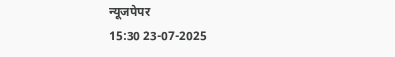न्यूजपेपर
15:30 23-07-2025